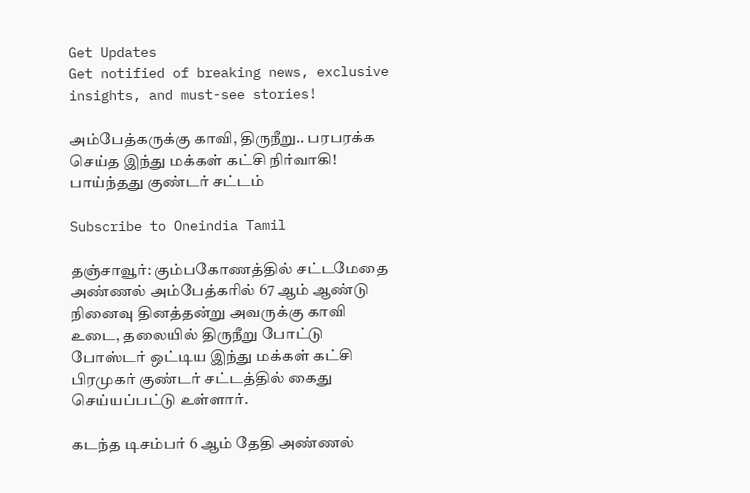Get Updates
Get notified of breaking news, exclusive insights, and must-see stories!

அம்பேத்கருக்கு காவி, திருநீறு.. பரபரக்க செய்த இந்து மக்கள் கட்சி நிர்வாகி! பாய்ந்தது குண்டர் சட்டம்

Subscribe to Oneindia Tamil

தஞ்சாவூர்: கும்பகோணத்தில் சட்டமேதை அண்ணல் அம்பேத்கரில் 67 ஆம் ஆண்டு நினைவு தினத்தன்று அவருக்கு காவி உடை, தலையில் திருநீறு போட்டு போஸ்டர் ஒட்டிய இந்து மக்கள் கட்சி பிரமுகர் குண்டர் சட்டத்தில் கைது செய்யப்பட்டு உள்ளார்.

கடந்த டிசம்பர் 6 ஆம் தேதி அண்ணல்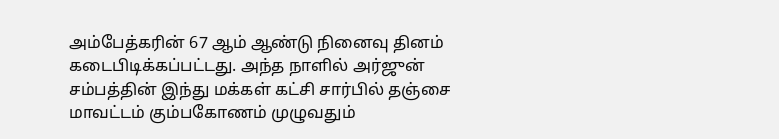அம்பேத்கரின் 67 ஆம் ஆண்டு நினைவு தினம் கடைபிடிக்கப்பட்டது. அந்த நாளில் அர்ஜுன் சம்பத்தின் இந்து மக்கள் கட்சி சார்பில் தஞ்சை மாவட்டம் கும்பகோணம் முழுவதும்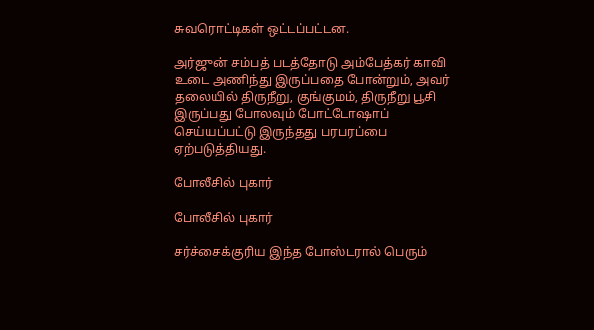சுவரொட்டிகள் ஒட்டப்பட்டன.

அர்ஜுன் சம்பத் படத்தோடு அம்பேத்கர் காவி உடை அணிந்து இருப்பதை போன்றும், அவர் தலையில் திருநீறு, குங்குமம், திருநீறு பூசி இருப்பது போலவும் போட்டோஷாப் செய்யப்பட்டு இருந்தது பரபரப்பை ஏற்படுத்தியது.

போலீசில் புகார்

போலீசில் புகார்

சர்ச்சைக்குரிய இந்த போஸ்டரால் பெரும்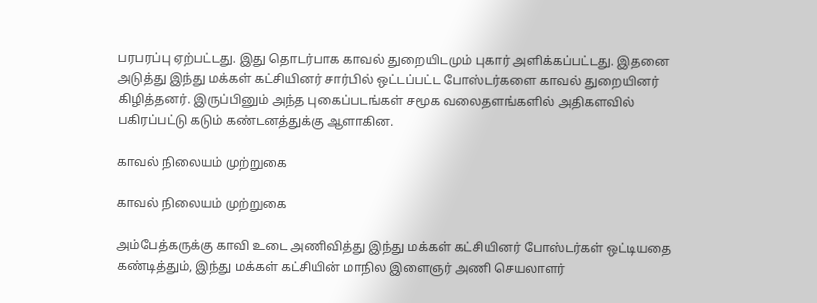பரபரப்பு ஏற்பட்டது. இது தொடர்பாக காவல் துறையிடமும் புகார் அளிக்கப்பட்டது. இதனை அடுத்து இந்து மக்கள் கட்சியினர் சார்பில் ஒட்டப்பட்ட போஸ்டர்களை காவல் துறையினர் கிழித்தனர். இருப்பினும் அந்த புகைப்படங்கள் சமூக வலைதளங்களில் அதிகளவில் பகிரப்பட்டு கடும் கண்டனத்துக்கு ஆளாகின.

காவல் நிலையம் முற்றுகை

காவல் நிலையம் முற்றுகை

அம்பேத்கருக்கு காவி உடை அணிவித்து இந்து மக்கள் கட்சியினர் போஸ்டர்கள் ஒட்டியதை கண்டித்தும், இந்து மக்கள் கட்சியின் மாநில இளைஞர் அணி செயலாளர்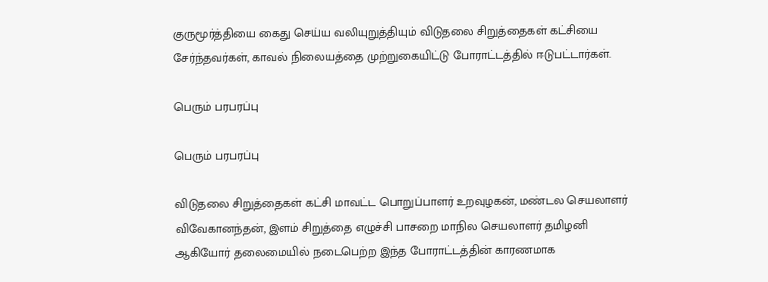குருமூர்த்தியை கைது செய்ய வலியுறுத்தியும் விடுதலை சிறுத்தைகள் கட்சியை சேர்ந்தவர்கள், காவல் நிலையத்தை முற்றுகையிட்டு போராட்டத்தில் ஈடுபட்டார்கள்.

பெரும் பரபரப்பு

பெரும் பரபரப்பு

விடுதலை சிறுத்தைகள் கட்சி மாவட்ட பொறுப்பாளர் உறவுழகன், மண்டல செயலாளர் விவேகானந்தன், இளம் சிறுத்தை எழுச்சி பாசறை மாநில செயலாளர் தமிழனி ஆகியோர் தலைமையில் நடைபெற்ற இந்த போராட்டத்தின் காரணமாக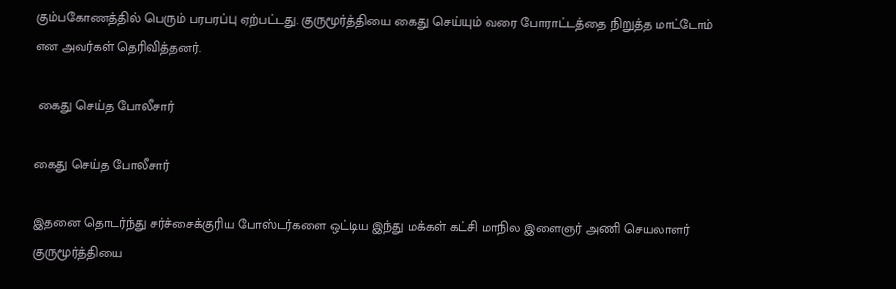கும்பகோணத்தில் பெரும் பரபரப்பு ஏற்பட்டது. குருமூர்த்தியை கைது செய்யும் வரை போராட்டத்தை நிறுத்த மாட்டோம் என அவர்கள் தெரிவித்தனர்.

 கைது செய்த போலீசார்

கைது செய்த போலீசார்

இதனை தொடர்ந்து சர்ச்சைக்குரிய போஸ்டர்களை ஒட்டிய இந்து மக்கள் கட்சி மாநில இளைஞர் அணி செயலாளர் குருமூர்த்தியை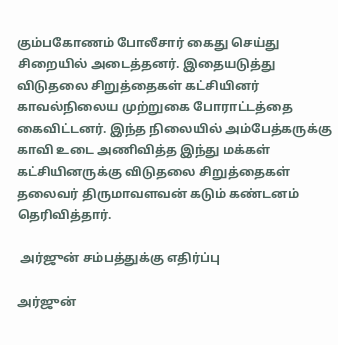கும்பகோணம் போலீசார் கைது செய்து சிறையில் அடைத்தனர். இதையடுத்து விடுதலை சிறுத்தைகள் கட்சியினர் காவல்நிலைய முற்றுகை போராட்டத்தை கைவிட்டனர். இந்த நிலையில் அம்பேத்கருக்கு காவி உடை அணிவித்த இந்து மக்கள் கட்சியினருக்கு விடுதலை சிறுத்தைகள் தலைவர் திருமாவளவன் கடும் கண்டனம் தெரிவித்தார்.

 அர்ஜுன் சம்பத்துக்கு எதிர்ப்பு

அர்ஜுன்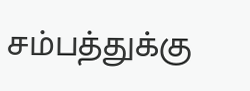சம்பத்துக்கு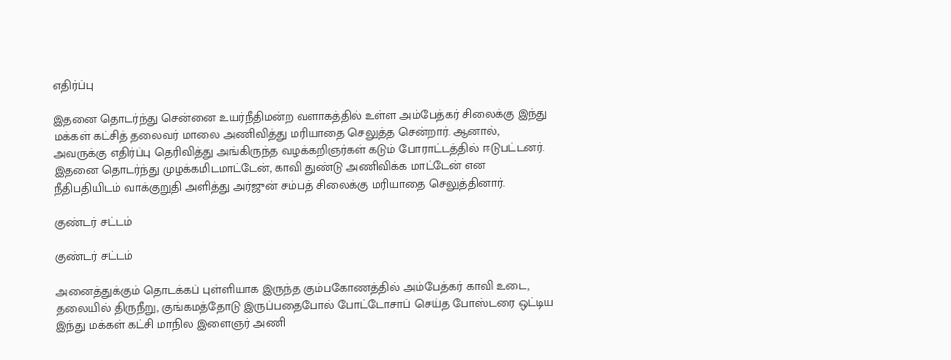எதிர்ப்பு

இதனை தொடர்ந்து சென்னை உயர்நீதிமன்ற வளாகத்தில் உள்ள அம்பேத்கர் சிலைக்கு இந்து மக்கள் கட்சித் தலைவர் மாலை அணிவித்து மரியாதை செலுத்த சென்றார். ஆனால், அவருக்கு எதிர்ப்பு தெரிவித்து அங்கிருந்த வழக்கறிஞர்கள் கடும் போராட்டத்தில் ஈடுபட்டனர். இதனை தொடர்ந்து முழக்கமிடமாட்டேன், காவி துண்டு அணிவிக்க மாட்டேன் என நீதிபதியிடம் வாக்குறுதி அளித்து அர்ஜுன் சம்பத் சிலைக்கு மரியாதை செலுத்தினார்.

குண்டர் சட்டம்

குண்டர் சட்டம்

அனைத்துக்கும் தொடக்கப் புள்ளியாக இருந்த கும்பகோணத்தில் அம்பேத்கர் காவி உடை, தலையில் திருநீறு, குங்கமத்தோடு இருப்பதைபோல் போட்டோசாப் செய்த போஸ்டரை ஒட்டிய இந்து மக்கள் கட்சி மாநில இளைஞர் அணி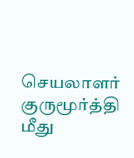செயலாளர் குருமூர்த்தி மீது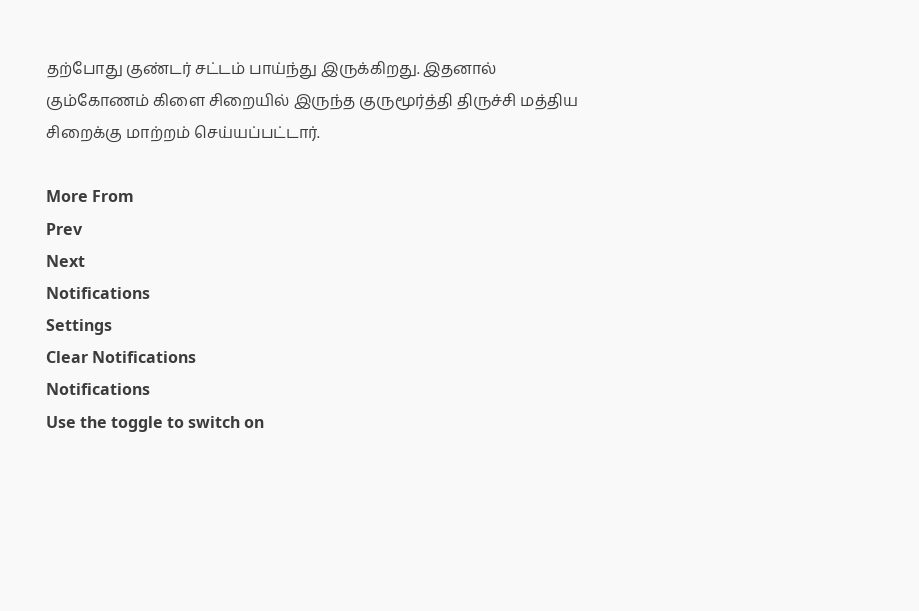தற்போது குண்டர் சட்டம் பாய்ந்து இருக்கிறது. இதனால் கும்கோணம் கிளை சிறையில் இருந்த குருமூர்த்தி திருச்சி மத்திய சிறைக்கு மாற்றம் செய்யப்பட்டார்.

More From
Prev
Next
Notifications
Settings
Clear Notifications
Notifications
Use the toggle to switch on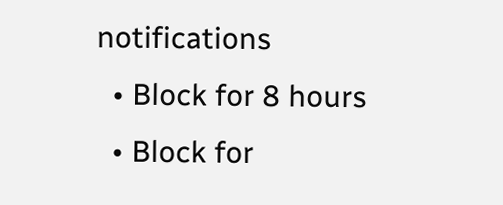notifications
  • Block for 8 hours
  • Block for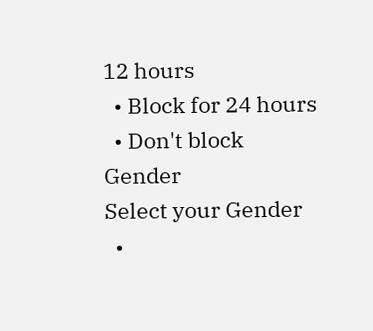12 hours
  • Block for 24 hours
  • Don't block
Gender
Select your Gender
  •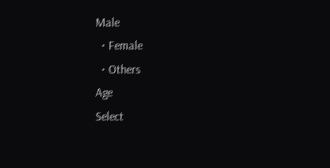Male
  • Female
  • Others
Age
Select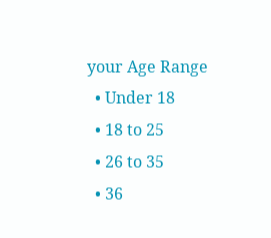your Age Range
  • Under 18
  • 18 to 25
  • 26 to 35
  • 36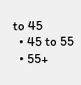to 45
  • 45 to 55
  • 55+